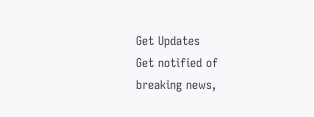Get Updates
Get notified of breaking news,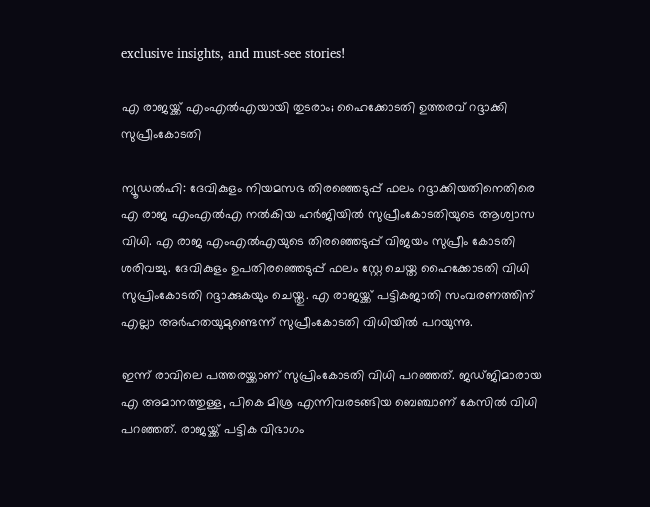exclusive insights, and must-see stories!

എ രാജയ്ക്ക് എംഎല്‍എയായി തുടരാം; ഹൈക്കോടതി ഉത്തരവ് റദ്ദാക്കി സുപ്രീംകോടതി

ന്യൂഡല്‍ഹി: ദേവികുളം നിയമസഭ തിരഞ്ഞെടുപ്പ് ഫലം റദ്ദാക്കിയതിനെതിരെ എ രാജ എംഎല്‍എ നല്‍കിയ ഹര്‍ജിയില്‍ സുപ്രീംകോടതിയുടെ ആശ്വാസ വിധി. എ രാജ എംഎല്‍എയുടെ തിരഞ്ഞെടുപ്പ് വിജയം സുപ്രീം കോടതി ശരിവച്ചു. ദേവികുളം ഉപതിരഞ്ഞെടുപ്പ് ഫലം സ്റ്റേ ചെയ്ത ഹൈക്കോടതി വിധി സുപ്രിംകോടതി റദ്ദാക്കുകയും ചെയ്തു. എ രാജയ്ക്ക് പട്ടികജാതി സംവരണത്തിന് എല്ലാ അര്‍ഹതയുമുണ്ടെന്ന് സുപ്രീംകോടതി വിധിയില്‍ പറയുന്നു.

ഇന്ന് രാവിലെ പത്തരയ്ക്കാണ് സുപ്രിംകോടതി വിധി പറഞ്ഞത്. ജഡ്ജിമാരായ എ അമാനത്തുള്ള, പികെ മിശ്ര എന്നിവരടങ്ങിയ ബെഞ്ചാണ് കേസില്‍ വിധി പറഞ്ഞത്. രാജയ്ക്ക് പട്ടിക വിഭാഗം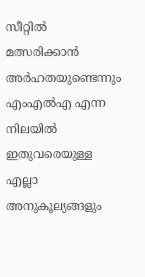സീറ്റില്‍ മത്സരിക്കാന്‍ അര്‍ഹതയുണ്ടെന്നും എംഎല്‍എ എന്ന നിലയില്‍ ഇതുവരെയുള്ള എല്ലാ അനുകൂല്യങ്ങളും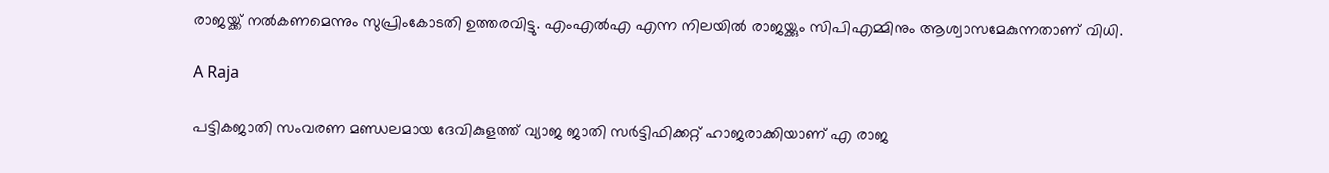രാജയ്ക്ക് നല്‍കണമെന്നും സുപ്രിംകോടതി ഉത്തരവിട്ടു. എംഎല്‍എ എന്ന നിലയില്‍ രാജയ്ക്കും സിപിഎമ്മിനും ആശ്വാസമേകുന്നതാണ് വിധി.

A Raja

പട്ടികജാതി സംവരണ മണ്ഡലമായ ദേവികുളത്ത് വ്യാജ ജാതി സര്‍ട്ടിഫിക്കറ്റ് ഹാജരാക്കിയാണ് എ രാജ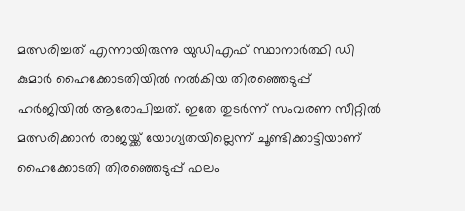മത്സരിച്ചത് എന്നായിരുന്നു യുഡിഎഫ് സ്ഥാനാര്‍ത്ഥി ഡി കുമാര്‍ ഹൈക്കോടതിയില്‍ നല്‍കിയ തിരഞ്ഞെടുപ്പ് ഹര്‍ജിയില്‍ ആരോപിച്ചത്. ഇതേ തുടര്‍ന്ന് സംവരണ സീറ്റില്‍ മത്സരിക്കാന്‍ രാജയ്ക്ക് യോഗ്യതയില്ലെന്ന് ചൂണ്ടിക്കാട്ടിയാണ് ഹൈക്കോടതി തിരഞ്ഞെടുപ്പ് ഫലം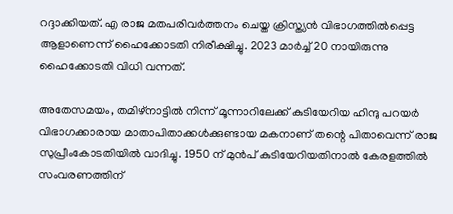റദ്ദാക്കിയത്. എ രാജ മതപരിവര്‍ത്തനം ചെയ്ത ക്രിസ്ത്യന്‍ വിഭാഗത്തില്‍പ്പെട്ട ആളാണെന്ന് ഹൈക്കോടതി നിരീക്ഷിച്ചു. 2023 മാര്‍ച്ച് 20 നായിരുന്നു ഹൈക്കോടതി വിധി വന്നത്.

അതേസമയം, തമിഴ്നാട്ടില്‍ നിന്ന് മൂന്നാറിലേക്ക് കുടിയേറിയ ഹിന്ദു പറയര്‍ വിഭാഗക്കാരായ മാതാപിതാക്കള്‍ക്കുണ്ടായ മകനാണ് തന്റെ പിതാവെന്ന് രാജ സുപ്രീംകോടതിയില്‍ വാദിച്ചു. 1950 ന് മുന്‍പ് കുടിയേറിയതിനാല്‍ കേരളത്തില്‍ സംവരണത്തിന്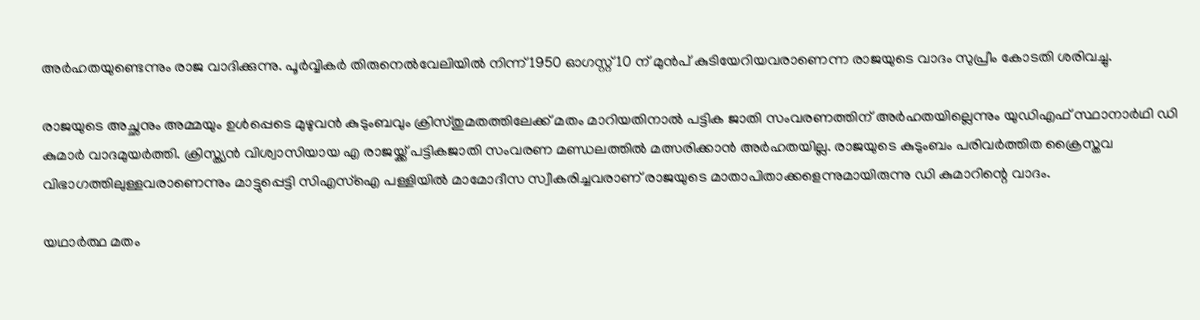അര്‍ഹതയുണ്ടെന്നും രാജ വാദിക്കുന്നു. പൂര്‍വ്വികര്‍ തിരുനെല്‍വേലിയില്‍ നിന്ന് 1950 ഓഗസ്റ്റ് 10 ന് മുന്‍പ് കുടിയേറിയവരാണെന്ന രാജയുടെ വാദം സുപ്രീം കോടതി ശരിവച്ചു.

രാജയുടെ അച്ഛനും അമ്മയും ഉള്‍പ്പെടെ മുഴുവന്‍ കുടുംബവും ക്രിസ്തുമതത്തിലേക്ക് മതം മാറിയതിനാല്‍ പട്ടിക ജാതി സംവരണത്തിന് അര്‍ഹതയില്ലെന്നും യുഡിഎഫ് സ്ഥാനാര്‍ഥി ഡി കുമാര്‍ വാദമുയര്‍ത്തി. ക്രിസ്ത്യന്‍ വിശ്വാസിയായ എ രാജയ്ക്ക് പട്ടികജാതി സംവരണ മണ്ഡലത്തില്‍ മത്സരിക്കാന്‍ അര്‍ഹതയില്ല. രാജയുടെ കുടുംബം പരിവര്‍ത്തിത ക്രൈസ്തവ വിഭാഗത്തിലുള്ളവരാണെന്നും മാട്ടുപ്പെട്ടി സിഎസ്ഐ പള്ളിയില്‍ മാമോദീസ സ്വീകരിച്ചവരാണ് രാജയുടെ മാതാപിതാക്കളെന്നുമായിരുന്നു ഡി കുമാറിന്റെ വാദം.

യഥാര്‍ത്ഥ മതം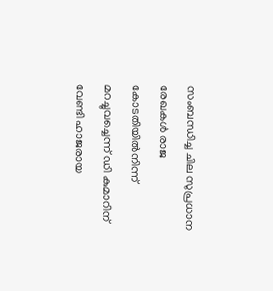സംബന്ധിച്ച ചില സുപ്രധാന രേഖകള്‍ രാജ കോടതിയില്‍നിന്ന് മറച്ചുവച്ചെന്ന് ഡി കുമാറിന് വേണ്ടി ഹാജരായ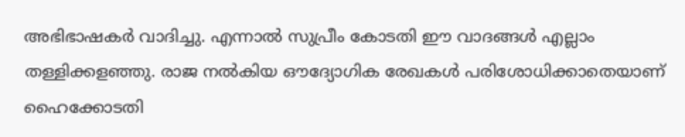അഭിഭാഷകര്‍ വാദിച്ചു. എന്നാല്‍ സുപ്രീം കോടതി ഈ വാദങ്ങള്‍ എല്ലാം തള്ളിക്കളഞ്ഞു. രാജ നല്‍കിയ ഔദ്യോഗിക രേഖകള്‍ പരിശോധിക്കാതെയാണ് ഹൈക്കോടതി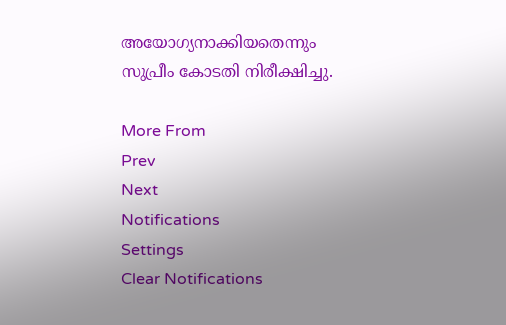അയോഗ്യനാക്കിയതെന്നും സുപ്രീം കോടതി നിരീക്ഷിച്ചു.

More From
Prev
Next
Notifications
Settings
Clear Notifications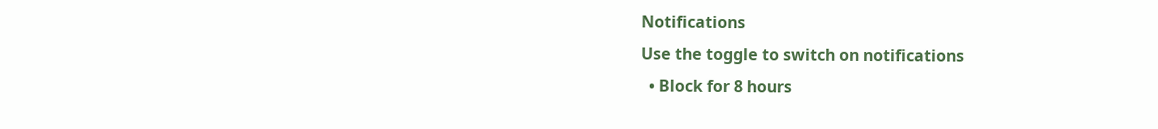Notifications
Use the toggle to switch on notifications
  • Block for 8 hours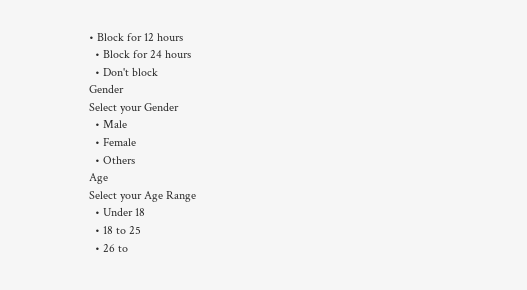• Block for 12 hours
  • Block for 24 hours
  • Don't block
Gender
Select your Gender
  • Male
  • Female
  • Others
Age
Select your Age Range
  • Under 18
  • 18 to 25
  • 26 to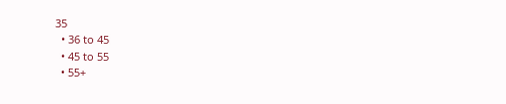35
  • 36 to 45
  • 45 to 55
  • 55+